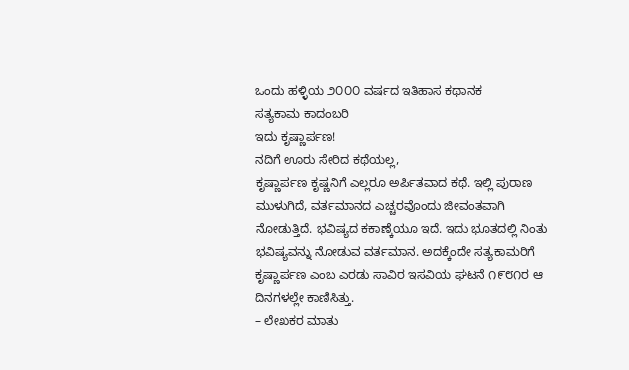ಒಂದು ಹಳ್ಳಿಯ ೨೦೦೦ ವರ್ಷದ ಇತಿಹಾಸ ಕಥಾನಕ
ಸತ್ಯಕಾಮ ಕಾದಂಬರಿ
ಇದು ಕೃಷ್ಣಾರ್ಪಣ!
ನದಿಗೆ ಊರು ಸೇರಿದ ಕಥೆಯಲ್ಲ,
ಕೃಷ್ಣಾರ್ಪಣ ಕೃಷ್ಣನಿಗೆ ಎಲ್ಲರೂ ಅರ್ಪಿತವಾದ ಕಥೆ. ಇಲ್ಲಿ ಪುರಾಣ ಮುಳುಗಿದೆ, ವರ್ತಮಾನದ ಎಚ್ಚರವೊಂದು ಜೀವಂತವಾಗಿ ನೋಡುತ್ತಿದೆ. ಭವಿಷ್ಯದ ಕಕಾಣ್ಕೆಯೂ ಇದೆ. ಇದು ಭೂತದಲ್ಲಿ ನಿಂತು ಭವಿಷ್ಯವನ್ನು ನೋಡುವ ವರ್ತಮಾನ. ಅದಕ್ಕೆಂದೇ ಸತ್ಯಕಾಮರಿಗೆ ಕೃಷ್ಣಾರ್ಪಣ ಎಂಬ ಎರಡು ಸಾವಿರ ಇಸವಿಯ ಘಟನೆ ೧೯೮೧ರ ಆ ದಿನಗಳಲ್ಲೇ ಕಾಣಿಸಿತ್ತು.
– ಲೇಖಕರ ಮಾತು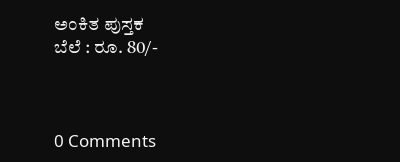ಅಂಕಿತ ಪುಸ್ತಕ
ಬೆಲೆ : ರೂ. 80/-



0 Comments